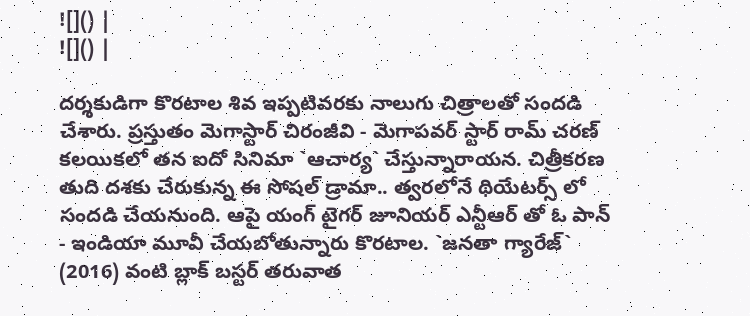![]() |
![]() |

దర్శకుడిగా కొరటాల శివ ఇప్పటివరకు నాలుగు చిత్రాలతో సందడి చేశారు. ప్రస్తుతం మెగాస్టార్ చిరంజీవి - మెగాపవర్ స్టార్ రామ్ చరణ్ కలయికలో తన ఐదో సినిమా `ఆచార్య` చేస్తున్నారాయన. చిత్రీకరణ తుది దశకు చేరుకున్న ఈ సోషల్ డ్రామా.. త్వరలోనే థియేటర్స్ లో సందడి చేయనుంది. ఆపై యంగ్ టైగర్ జూనియర్ ఎన్టీఆర్ తో ఓ పాన్ - ఇండియా మూవీ చేయబోతున్నారు కొరటాల. `జనతా గ్యారేజ్` (2016) వంటి బ్లాక్ బస్టర్ తరువాత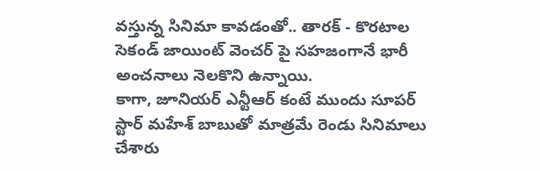వస్తున్న సినిమా కావడంతో.. తారక్ - కొరటాల సెకండ్ జాయింట్ వెంచర్ పై సహజంగానే భారీ అంచనాలు నెలకొని ఉన్నాయి.
కాగా, జూనియర్ ఎన్టీఆర్ కంటే ముందు సూపర్ స్టార్ మహేశ్ బాబుతో మాత్రమే రెండు సినిమాలు చేశారు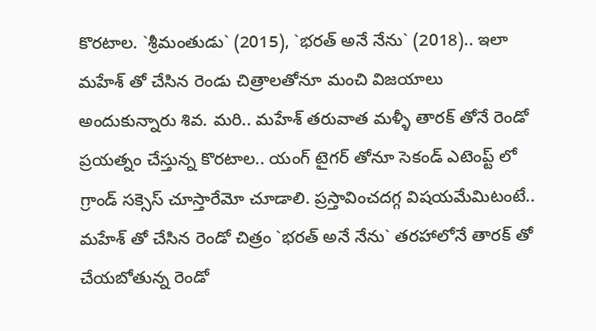కొరటాల. `శ్రీమంతుడు` (2015), `భరత్ అనే నేను` (2018).. ఇలా మహేశ్ తో చేసిన రెండు చిత్రాలతోనూ మంచి విజయాలు అందుకున్నారు శివ. మరి.. మహేశ్ తరువాత మళ్ళీ తారక్ తోనే రెండో ప్రయత్నం చేస్తున్న కొరటాల.. యంగ్ టైగర్ తోనూ సెకండ్ ఎటెంప్ట్ లో గ్రాండ్ సక్సెస్ చూస్తారేమో చూడాలి. ప్రస్తావించదగ్గ విషయమేమిటంటే.. మహేశ్ తో చేసిన రెండో చిత్రం `భరత్ అనే నేను` తరహాలోనే తారక్ తో చేయబోతున్న రెండో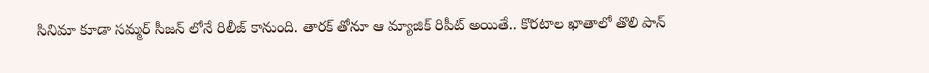సినిమా కూడా సమ్మర్ సీజన్ లోనే రిలీజ్ కానుంది. తారక్ తోనూ ఆ మ్యాజిక్ రిపీట్ అయితే.. కొరటాల ఖాతాలో తొలి పాన్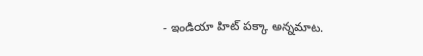- ఇండియా హిట్ పక్కా అన్నమాట.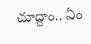చూద్దాం.. ఏం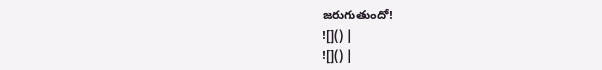జరుగుతుందో!
![]() |
![]() |